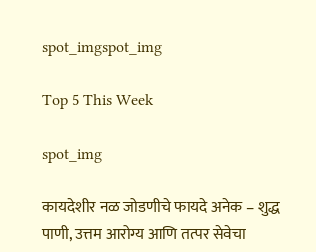spot_imgspot_img

Top 5 This Week

spot_img

कायदेशीर नळ जोडणीचे फायदे अनेक – शुद्ध पाणी, उत्तम आरोग्य आणि तत्पर सेवेचा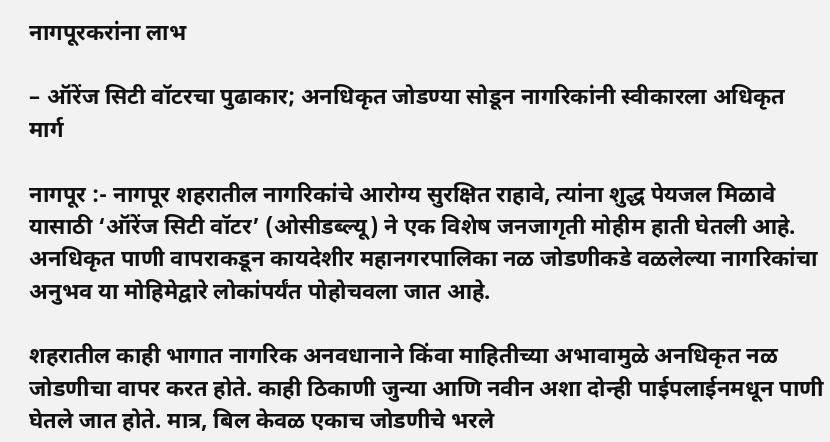नागपूरकरांना लाभ

– ऑरेंज सिटी वॉटरचा पुढाकार; अनधिकृत जोडण्या सोडून नागरिकांनी स्वीकारला अधिकृत मार्ग

नागपूर :- नागपूर शहरातील नागरिकांचे आरोग्य सुरक्षित राहावे, त्यांना शुद्ध पेयजल मिळावे यासाठी ‘ऑरेंज सिटी वॉटर’ (ओसीडब्ल्यू) ने एक विशेष जनजागृती मोहीम हाती घेतली आहे. अनधिकृत पाणी वापराकडून कायदेशीर महानगरपालिका नळ जोडणीकडे वळलेल्या नागरिकांचा अनुभव या मोहिमेद्वारे लोकांपर्यंत पोहोचवला जात आहे.

शहरातील काही भागात नागरिक अनवधानाने किंवा माहितीच्या अभावामुळे अनधिकृत नळ जोडणीचा वापर करत होते. काही ठिकाणी जुन्या आणि नवीन अशा दोन्ही पाईपलाईनमधून पाणी घेतले जात होते. मात्र, बिल केवळ एकाच जोडणीचे भरले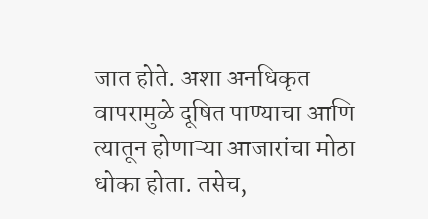जात होते. अशा अनधिकृत वापरामुळे दूषित पाण्याचा आणि त्यातून होणाऱ्या आजारांचा मोठा धोका होता. तसेच,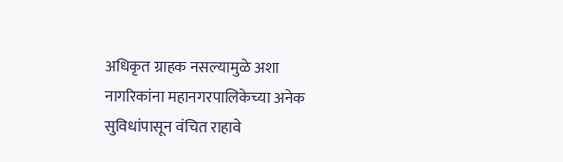अधिकृत ग्राहक नसल्यामुळे अशा नागरिकांना महानगरपालिकेच्या अनेक सुविधांपासून वंचित राहावे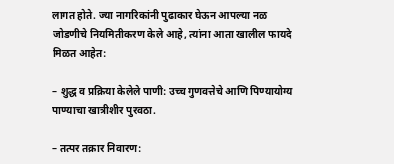लागत होते. ज्या नागरिकांनी पुढाकार घेऊन आपल्या नळ जोडणीचे नियमितीकरण केले आहे, त्यांना आता खालील फायदे मिळत आहेत:

– शुद्ध व प्रक्रिया केलेले पाणी: उच्च गुणवत्तेचे आणि पिण्यायोग्य पाण्याचा खात्रीशीर पुरवठा.

– तत्पर तक्रार निवारण: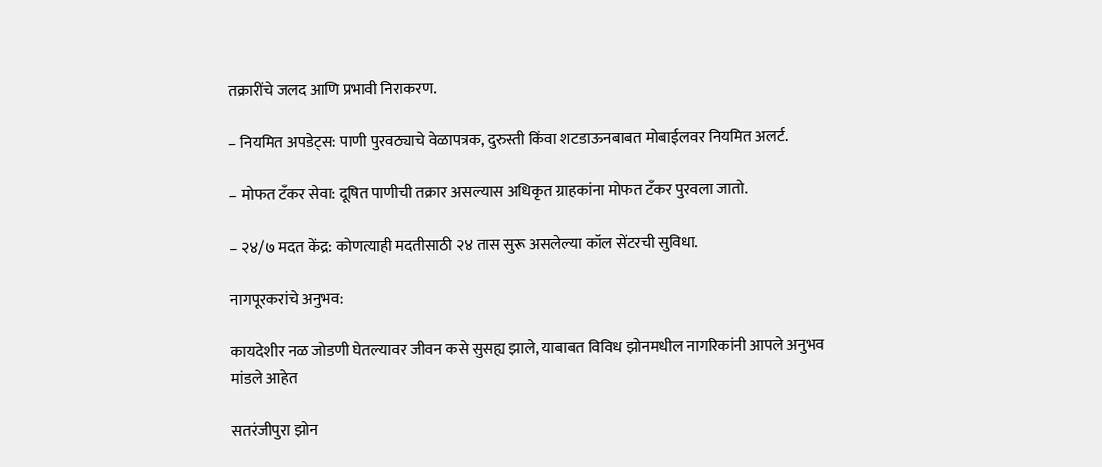तक्रारींचे जलद आणि प्रभावी निराकरण.

– नियमित अपडेट्स: पाणी पुरवठ्याचे वेळापत्रक, दुरुस्ती किंवा शटडाऊनबाबत मोबाईलवर नियमित अलर्ट.

– मोफत टँकर सेवा: दूषित पाणीची तक्रार असल्यास अधिकृत ग्राहकांना मोफत टँकर पुरवला जातो.

– २४/७ मदत केंद्र: कोणत्याही मदतीसाठी २४ तास सुरू असलेल्या कॉल सेंटरची सुविधा.

नागपूरकरांचे अनुभव:

कायदेशीर नळ जोडणी घेतल्यावर जीवन कसे सुसह्य झाले, याबाबत विविध झोनमधील नागरिकांनी आपले अनुभव मांडले आहेत

सतरंजीपुरा झोन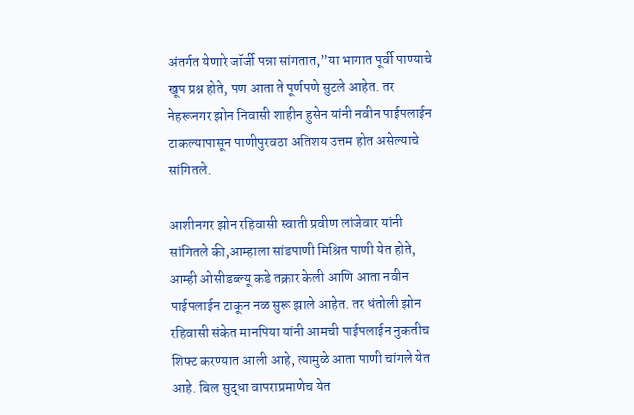अंतर्गत येणारे जॉर्जी पन्ना सांगतात,”या भागात पूर्वी पाण्याचे खूप प्रश्न होते, पण आता ते पूर्णपणे सुटले आहेत. तर नेहरूनगर झोन निवासी शाहीन हुसेन यांनी नवीन पाईपलाईन टाकल्यापासून पाणीपुरवठा अतिशय उत्तम होत असेल्याचे सांगितले.

आशीनगर झोन रहिवासी स्वाती प्रवीण लांजेवार यांनी सांगितले की,आम्हाला सांडपाणी मिश्रित पाणी येत होते, आम्ही ओसीडब्ल्यू कडे तक्रार केली आणि आता नवीन पाईपलाईन टाकून नळ सुरू झाले आहेत. तर धंतोली झोन रहिवासी संकेत मानपिया यांनी आमची पाईपलाईन नुकतीच शिफ्ट करण्यात आली आहे, त्यामुळे आता पाणी चांगले येत आहे. बिल सुद्धा वापराप्रमाणेच येत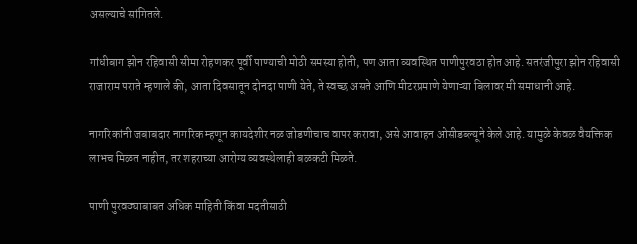असल्याचे सांगितले.

गांधीबाग झोन रहिवासी सीमा रोहणकर पूर्वी पाण्याची मोठी समस्या होती, पण आता व्यवस्थित पाणीपुरवठा होत आहे. सतरंजीपुरा झोन रहिवासी राजाराम पराते म्हणाले की, आता दिवसातून दोनदा पाणी येते, ते स्वच्छ असते आणि मीटरप्रमाणे येणाऱ्या बिलावर मी समाधानी आहे.

नागरिकांनी जबाबदार नागरिक म्हणून कायदेशीर नळ जोडणीचाच वापर करावा, असे आवाहन ओसीडब्ल्यूने केले आहे. यामुळे केवळ वैयक्तिक लाभच मिळत नाहीत, तर शहराच्या आरोग्य व्यवस्थेलाही बळकटी मिळते.

पाणी पुरवठ्याबाबत अधिक माहिती किंवा मदतीसाठी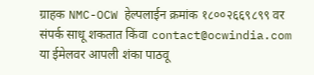ग्राहक NMC-OCW हेल्पलाईन क्रमांक १८००२६६९८९९ वर संपर्क साधू शकतात किंवा contact@ocwindia.com या ईमेलवर आपली शंका पाठवू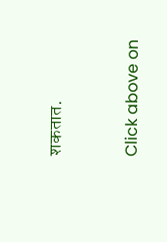शकतात.


Click above on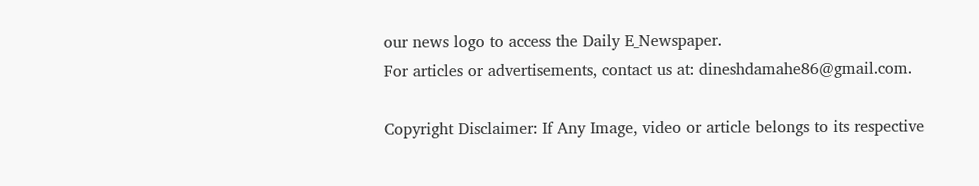our news logo to access the Daily E_Newspaper.
For articles or advertisements, contact us at: dineshdamahe86@gmail.com.

Copyright Disclaimer: If Any Image, video or article belongs to its respective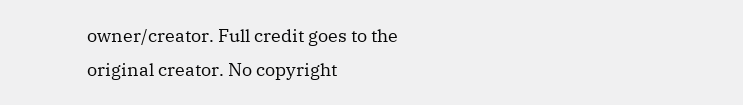owner/creator. Full credit goes to the original creator. No copyright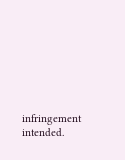infringement intended.